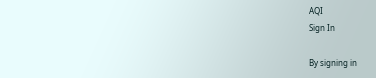AQI
Sign In

By signing in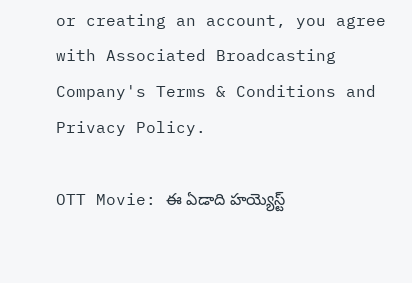or creating an account, you agree with Associated Broadcasting Company's Terms & Conditions and Privacy Policy.

OTT Movie: ఈ ఏడాది హయ్యెస్ట్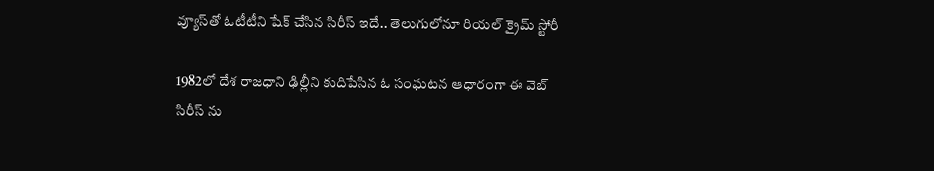వ్యూస్‌తో ఓటీటీని షేక్ చేసిన సిరీస్ ఇదే.. తెలుగులోనూ రియల్ క్రైమ్ స్టోరీ

1982లో దేశ రాజధాని ఢిల్లీని కుదిపేసిన ఓ సంఘటన ఆధారంగా ఈ వెబ్ సిరీస్ ను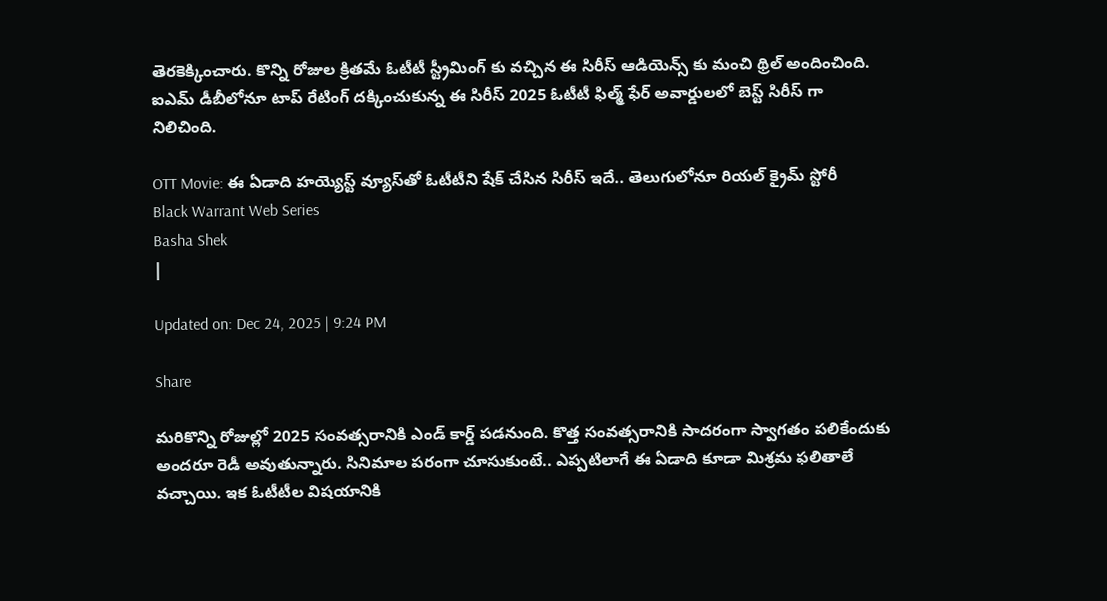తెరకెక్కించారు. కొన్ని రోజుల క్రితమే ఓటీటీ స్ట్రీమింగ్ కు వచ్చిన ఈ సిరీస్ ఆడియెన్స్ కు మంచి థ్రిల్ అందించింది. ఐఎమ్ డీబీలోనూ టాప్ రేటింగ్ దక్కించుకున్న ఈ సిరీస్ 2025 ఓటీటీ ఫిల్మ్ ఫేర్ అవార్డులలో బెస్ట్ సిరీస్ గా నిలిచింది.

OTT Movie: ఈ ఏడాది హయ్యెస్ట్ వ్యూస్‌తో ఓటీటీని షేక్ చేసిన సిరీస్ ఇదే.. తెలుగులోనూ రియల్ క్రైమ్ స్టోరీ
Black Warrant Web Series
Basha Shek
|

Updated on: Dec 24, 2025 | 9:24 PM

Share

మరికొన్ని రోజుల్లో 2025 సంవత్సరానికి ఎండ్ కార్డ్ పడనుంది. కొత్త సంవత్సరానికి సాదరంగా స్వాగతం పలికేందుకు అందరూ రెడీ అవుతున్నారు. సినిమాల పరంగా చూసుకుంటే.. ఎప్పటిలాగే ఈ ఏడాది కూడా మిశ్రమ ఫలితాలే వచ్చాయి. ఇక ఓటీటీల విషయానికి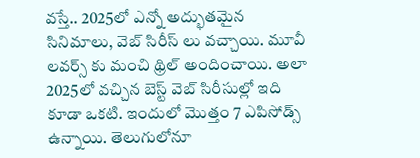వస్తే.. 2025లో ఎన్నో అద్భుతమైన సినిమాలు, వెబ్ సిరీస్ లు వచ్చాయి. మూవీ లవర్స్ కు మంచి థ్రిల్ అందించాయి. అలా 2025లో వచ్చిన బెస్ట్ వెబ్ సిరీసుల్లో ఇది కూడా ఒకటి. ఇందులో మొత్తం 7 ఎపిసోడ్స్ ఉన్నాయి. తెలుగులోనూ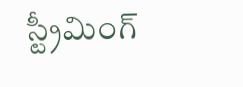స్ట్రీమింగ్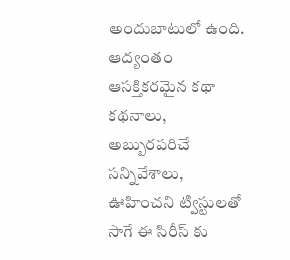అందుబాటులో ఉంది. ఆద్యంతం ఆసక్తికరమైన కథా కథనాలు, అబ్బురపరిచే సన్నివేశాలు, ఊహించని ట్విస్టులతో సాగే ఈ సిరీస్ కు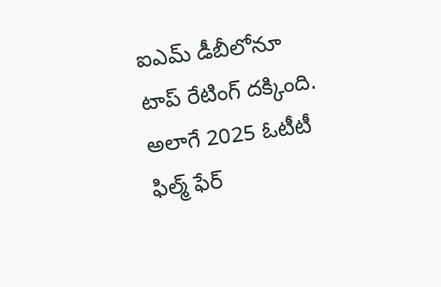ఐఎమ్ డీబీలోనూ టాప్ రేటింగ్ దక్కింది. అలాగే 2025 ఓటీటీ ఫిల్మ్ ఫేర్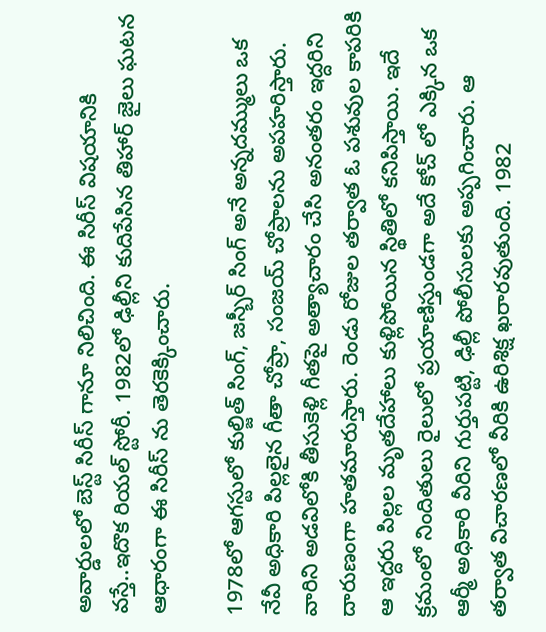అవార్డులలో బెస్ట్ సిరీస్ గానూ నిలిచింది. ఈ సిరీస్ విషయానికి వస్తే..ఇదొక రియల్ స్టోరీ. 1982లో ఢిల్లీని కుదిపేసిన తిహార్ జైలు ఘటన ఆధారంగా ఈ సిరీస్ ను తెరకెక్కించారు.

1978లో ఆగస్టులో కుల్జిత్ సింగ్, జస్బీర్ సింగ్ అనే అన్నదమ్ములు ఒక నేవీ అధికారి పిల్లలైన గీతా చోప్రా, సంజయ్ చోప్రాలను అపహరిస్తారు. వారిని అడవిలోకి తీసుకెళ్లి గీతపై అత్యాచారం చేసి అనంతరం ఇద్దరిని దారుణంగా హతమారుస్తారు. రెండు రోజుల తర్వాత ఓ పశువుల కాపరికి ఆ ఇద్దరు పిల్లల మృతదేహాలు కుళ్లిపోయిన స్థితిలో కనిపిస్తాయి. ఇదే క్రమంలో నిందితులు రైలులో ప్రయాణిస్తుండగా అదే కోచ్ లో ఎక్కిన ఒక ఆర్మీ అధికారి వీరిని గుర్తుపట్టి, ఢిల్లీ పోలీసులకు అప్పగించారు. ఆ తర్వాత విచారణలో వీరికి ఉరిశిక్ష ఖరారవుతుంది. 1982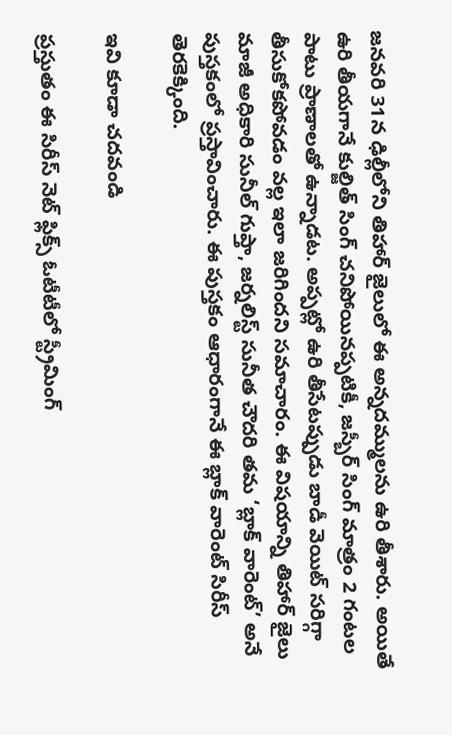జనవరి 31న ఢిల్లీలోని తిహార్ జైలులో ఈ అన్నదమ్ములను ఉరి తీశారు. అయితే ఉరి తీయగానే కుల్జిత్ సింగ్ చనిపోయినప్పటికీ, జస్బీర్ సింగ్ మాత్రం 2 గంటల పాటు ప్రాణాలతో ఉన్నాడట. అప్పట్లో ఉరి తీసేటప్పుడు బాడీ వెయిట్ సరిగ్గా తీసుకోకపోవడం వల్ల ఇలా జరిగిందని సమాచారం. ఈ విషయాన్ని తిహార్ జైలు మాజీ అధికారి సునీల్ గుప్తా, జర్నలిస్ట్ సునీత చౌదరి తమ ‘బ్లాక్ వారెంట్’ అనే పుస్తకంలో ప్రస్తావించారు. ఈ పుస్తకం ఆధారంగానే ఈ బ్లాక్ వారెంట్ సిరీస్ తెరకెక్కింది.

ఇవి కూడా చదవండి

ప్రస్తుతం ఈ సిరీస్ నెట్ ఫ్లిక్స్ ఓటీటీలో స్ట్రీమింగ్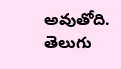అవుతోది. తెలుగు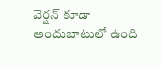వెర్షన్ కూడా అందుబాటులో ఉంది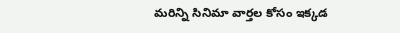మరిన్ని సినిమా వార్తల కోసం ఇక్కడ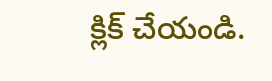క్లిక్ చేయండి.